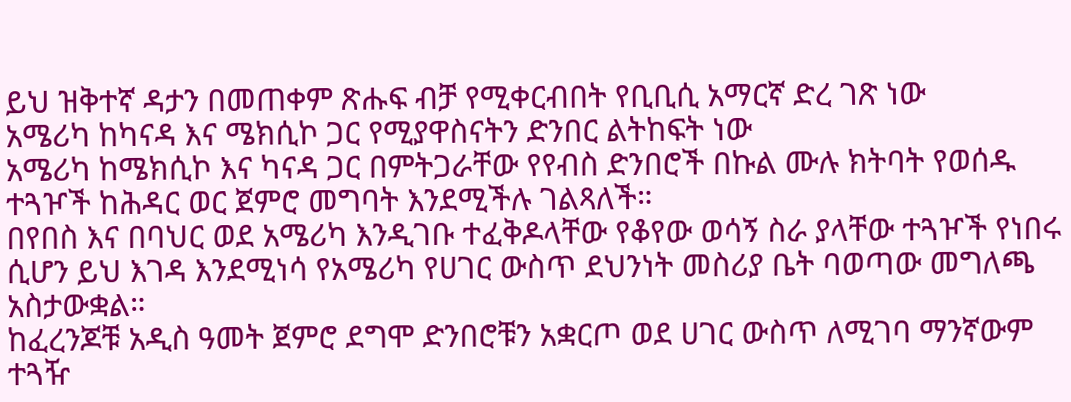ይህ ዝቅተኛ ዳታን በመጠቀም ጽሑፍ ብቻ የሚቀርብበት የቢቢሲ አማርኛ ድረ ገጽ ነው
አሜሪካ ከካናዳ እና ሜክሲኮ ጋር የሚያዋስናትን ድንበር ልትከፍት ነው
አሜሪካ ከሜክሲኮ እና ካናዳ ጋር በምትጋራቸው የየብስ ድንበሮች በኩል ሙሉ ክትባት የወሰዱ ተጓዦች ከሕዳር ወር ጀምሮ መግባት እንደሚችሉ ገልጻለች።
በየበስ እና በባህር ወደ አሜሪካ እንዲገቡ ተፈቅዶላቸው የቆየው ወሳኝ ስራ ያላቸው ተጓዦች የነበሩ ሲሆን ይህ እገዳ እንደሚነሳ የአሜሪካ የሀገር ውስጥ ደህንነት መስሪያ ቤት ባወጣው መግለጫ አስታውቋል።
ከፈረንጆቹ አዲስ ዓመት ጀምሮ ደግሞ ድንበሮቹን አቋርጦ ወደ ሀገር ውስጥ ለሚገባ ማንኛውም ተጓዥ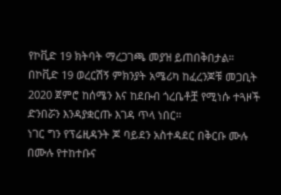የኮቪድ 19 ክትባት ማረጋገጫ መያዝ ይጠበቅበታል።
በኮቪድ 19 ወረርሽኝ ምክንያት አሜሪካ ከፈረንጆቹ መጋቢት 2020 ጀምሮ ከሰሜን እና ከደቡብ ጎረቤቶቿ የሚነሱ ተጓዞች ድንበሯን እንዳያቋርጡ እገዳ ጥላ ነበር።
ነገር ግን የፕሬዚዳንት ጆ ባይደን አስተዳደር በቅርቡ ሙሉ በሙሉ የተከተቡና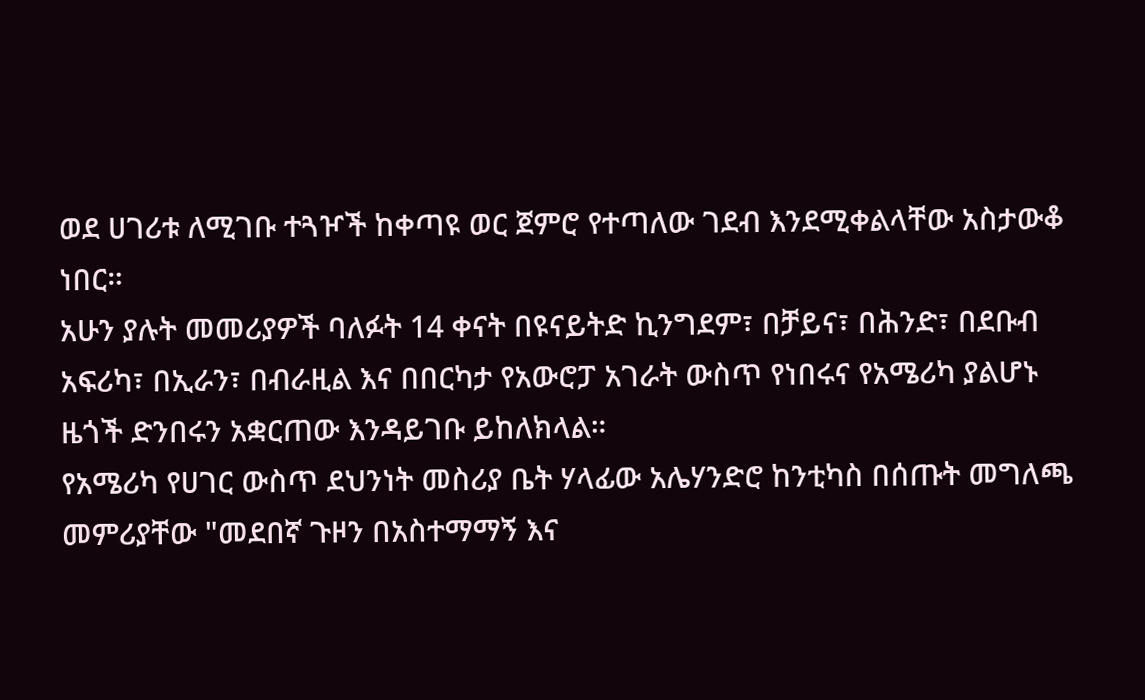ወደ ሀገሪቱ ለሚገቡ ተጓዦች ከቀጣዩ ወር ጀምሮ የተጣለው ገደብ እንደሚቀልላቸው አስታውቆ ነበር።
አሁን ያሉት መመሪያዎች ባለፉት 14 ቀናት በዩናይትድ ኪንግደም፣ በቻይና፣ በሕንድ፣ በደቡብ አፍሪካ፣ በኢራን፣ በብራዚል እና በበርካታ የአውሮፓ አገራት ውስጥ የነበሩና የአሜሪካ ያልሆኑ ዜጎች ድንበሩን አቋርጠው እንዳይገቡ ይከለክላል።
የአሜሪካ የሀገር ውስጥ ደህንነት መስሪያ ቤት ሃላፊው አሌሃንድሮ ከንቲካስ በሰጡት መግለጫ መምሪያቸው "መደበኛ ጉዞን በአስተማማኝ እና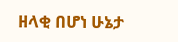ዘላቂ በሆነ ሁኔታ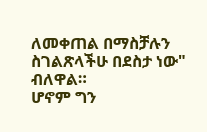ለመቀጠል በማስቻሉን ስገልጽላችሁ በደስታ ነው" ብለዋል።
ሆኖም ግን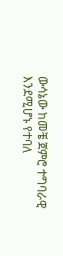ውሳኔው ከመቼ ጀምሮ ተግባራዊ እንደሚሆኑ የተባለ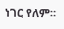ነገር የለም።